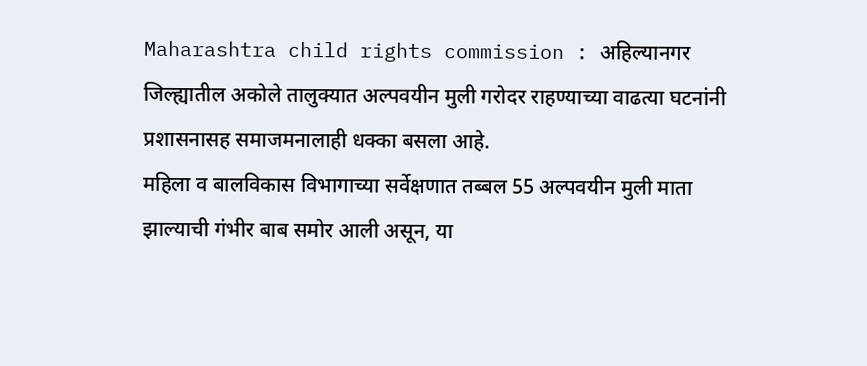Maharashtra child rights commission : अहिल्यानगर जिल्ह्यातील अकोले तालुक्यात अल्पवयीन मुली गरोदर राहण्याच्या वाढत्या घटनांनी प्रशासनासह समाजमनालाही धक्का बसला आहे.
महिला व बालविकास विभागाच्या सर्वेक्षणात तब्बल 55 अल्पवयीन मुली माता झाल्याची गंभीर बाब समोर आली असून, या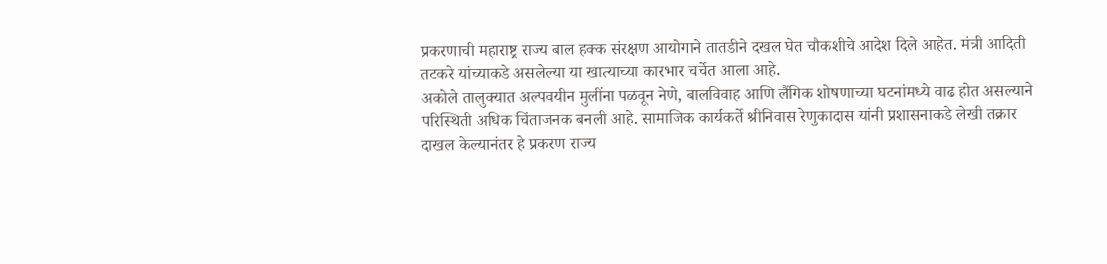प्रकरणाची महाराष्ट्र राज्य बाल हक्क संरक्षण आयोगाने तातडीने दखल घेत चौकशीचे आदेश दिले आहेत. मंत्री आदिती तटकरे यांच्याकडे असलेल्या या खात्याच्या कारभार चर्चेत आला आहे.
अकोले तालुक्यात अल्पवयीन मुलींना पळवून नेणे, बालविवाह आणि लैंगिक शोषणाच्या घटनांमध्ये वाढ होत असल्याने परिस्थिती अधिक चिंताजनक बनली आहे. सामाजिक कार्यकर्ते श्रीनिवास रेणुकादास यांनी प्रशासनाकडे लेखी तक्रार दाखल केल्यानंतर हे प्रकरण राज्य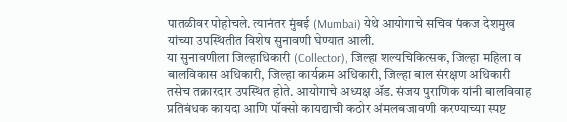पातळीवर पोहोचले. त्यानंतर मुंबई (Mumbai) येथे आयोगाचे सचिव पंकज देशमुख यांच्या उपस्थितीत विशेष सुनावणी घेण्यात आली.
या सुनावणीला जिल्हाधिकारी (Collector), जिल्हा शल्यचिकित्सक, जिल्हा महिला व बालविकास अधिकारी, जिल्हा कार्यक्रम अधिकारी, जिल्हा बाल संरक्षण अधिकारी तसेच तक्रारदार उपस्थित होते. आयोगाचे अध्यक्ष ॲड. संजय पुराणिक यांनी बालविवाह प्रतिबंधक कायदा आणि पॉक्सो कायद्याची कठोर अंमलबजावणी करण्याच्या स्पष्ट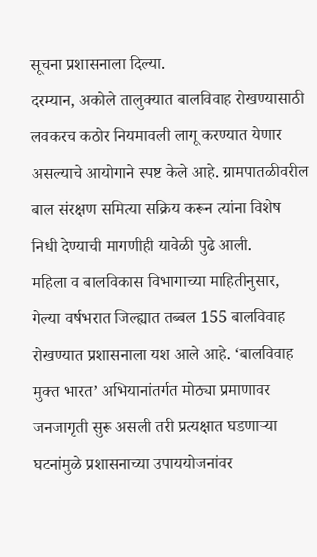सूचना प्रशासनाला दिल्या.
दरम्यान, अकोले तालुक्यात बालविवाह रोखण्यासाठी लवकरच कठोर नियमावली लागू करण्यात येणार असल्याचे आयोगाने स्पष्ट केले आहे. ग्रामपातळीवरील बाल संरक्षण समित्या सक्रिय करून त्यांना विशेष निधी देण्याची मागणीही यावेळी पुढे आली.
महिला व बालविकास विभागाच्या माहितीनुसार, गेल्या वर्षभरात जिल्ह्यात तब्बल 155 बालविवाह रोखण्यात प्रशासनाला यश आले आहे. ‘बालविवाह मुक्त भारत’ अभियानांतर्गत मोठ्या प्रमाणावर जनजागृती सुरू असली तरी प्रत्यक्षात घडणाऱ्या घटनांमुळे प्रशासनाच्या उपाययोजनांवर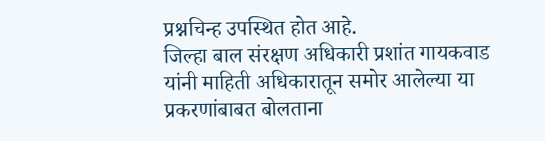प्रश्नचिन्ह उपस्थित होत आहे.
जिल्हा बाल संरक्षण अधिकारी प्रशांत गायकवाड यांनी माहिती अधिकारातून समोर आलेल्या या प्रकरणांबाबत बोलताना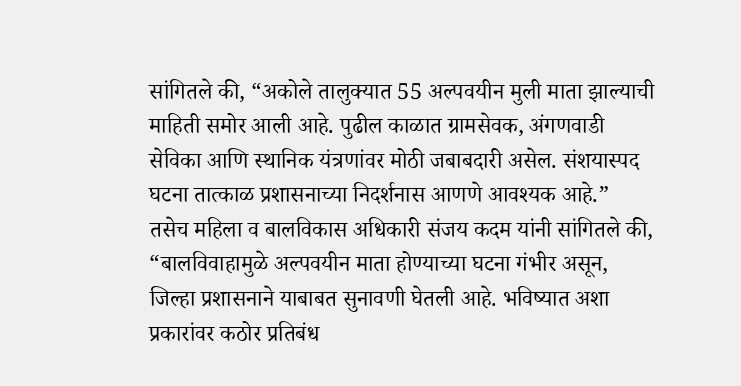सांगितले की, “अकोले तालुक्यात 55 अल्पवयीन मुली माता झाल्याची माहिती समोर आली आहे. पुढील काळात ग्रामसेवक, अंगणवाडी सेविका आणि स्थानिक यंत्रणांवर मोठी जबाबदारी असेल. संशयास्पद घटना तात्काळ प्रशासनाच्या निदर्शनास आणणे आवश्यक आहे.”
तसेच महिला व बालविकास अधिकारी संजय कदम यांनी सांगितले की, “बालविवाहामुळे अल्पवयीन माता होण्याच्या घटना गंभीर असून, जिल्हा प्रशासनाने याबाबत सुनावणी घेतली आहे. भविष्यात अशा प्रकारांवर कठोर प्रतिबंध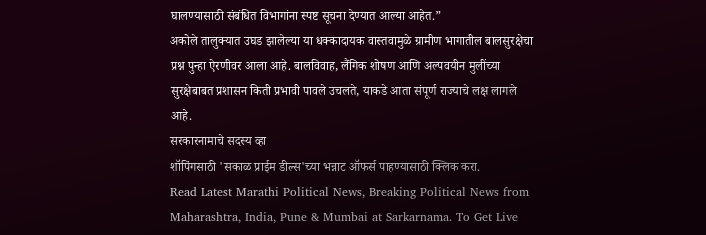घालण्यासाठी संबंधित विभागांना स्पष्ट सूचना देण्यात आल्या आहेत.”
अकोले तालुक्यात उघड झालेल्या या धक्कादायक वास्तवामुळे ग्रामीण भागातील बालसुरक्षेचा प्रश्न पुन्हा ऐरणीवर आला आहे. बालविवाह, लैंगिक शोषण आणि अल्पवयीन मुलींच्या सुरक्षेबाबत प्रशासन किती प्रभावी पावले उचलते, याकडे आता संपूर्ण राज्याचे लक्ष लागले आहे.
सरकारनामाचे सदस्य व्हा
शॉपिंगसाठी 'सकाळ प्राईम डील्स'च्या भन्नाट ऑफर्स पाहण्यासाठी क्लिक करा.
Read Latest Marathi Political News, Breaking Political News from Maharashtra, India, Pune & Mumbai at Sarkarnama. To Get Live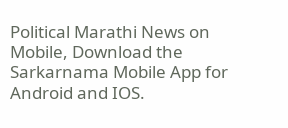Political Marathi News on Mobile, Download the Sarkarnama Mobile App for Android and IOS.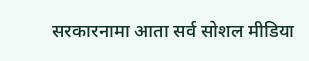सरकारनामा आता सर्व सोशल मीडिया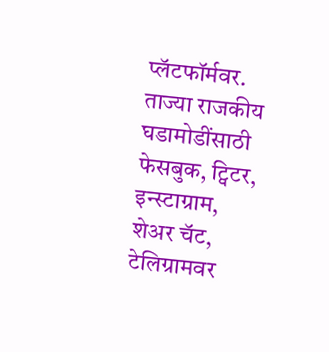प्लॅटफॉर्मवर. ताज्या राजकीय घडामोडींसाठी फेसबुक, ट्विटर, इन्स्टाग्राम, शेअर चॅट, टेलिग्रामवर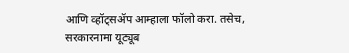आणि व्हॉट्सॲप आम्हाला फॉलो करा. तसेच, सरकारनामा यूट्यूब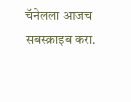चॅनेलला आजच सबस्क्राइब करा.